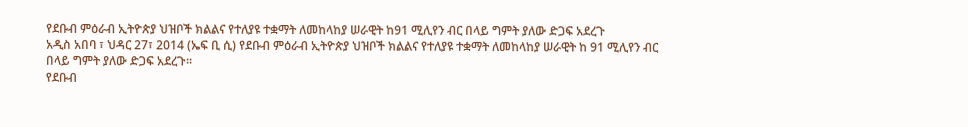የደቡብ ምዕራብ ኢትዮጵያ ህዝቦች ክልልና የተለያዩ ተቋማት ለመከላከያ ሠራዊት ከ91 ሚሊየን ብር በላይ ግምት ያለው ድጋፍ አደረጉ
አዲስ አበባ ፣ ህዳር 27፣ 2014 (ኤፍ ቢ ሲ) የደቡብ ምዕራብ ኢትዮጵያ ህዝቦች ክልልና የተለያዩ ተቋማት ለመከላከያ ሠራዊት ከ 91 ሚሊየን ብር በላይ ግምት ያለው ድጋፍ አደረጉ፡፡
የደቡብ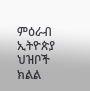ምዕራብ ኢትዮጵያ ህዝቦች ክልል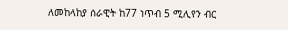ለመከላከያ ሰራዊት ከ77 ነጥብ 5 ሚሊየን ብር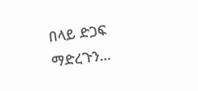በላይ ድጋፍ ማድረጉን…